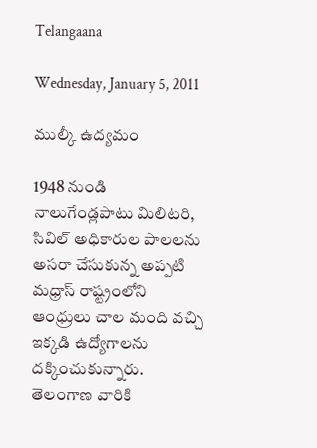Telangaana

Wednesday, January 5, 2011

ముల్కీ ఉద్యమం

1948 నుండి నాలుగేండ్లపాటు మిలిటరి, సివిల్ అధికారుల పాలలను అసరా చేసుకున్న అప్పటి మధ్రాస్ రాష్ట్రంలోని ఆంధ్రులు చాల మంది వచ్చి ఇక్కడి ఉద్యోగాలను దక్కించుకున్నారు. తెలంగాణ వారికి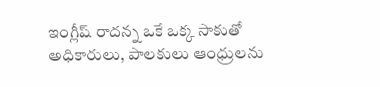ఇంగ్లీష్ రాదన్న ఒకే ఒక్క సాకుతో అధికారులు, పాలకులు ఆంధ్రులను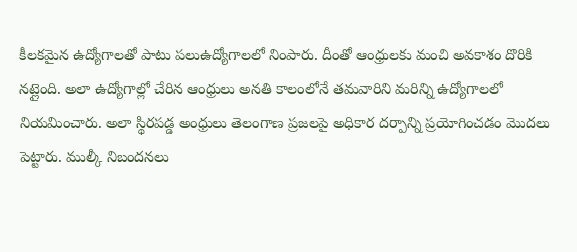కీలకమైన ఉద్యోగాలతో పాటు పలుఉద్యోగాలలో నింపారు. దీంతో ఆంధ్రులకు మంచి అవకాశం దొరికి నట్లైంది. అలా ఉద్యోగాల్లో చేరిన ఆంధ్రులు అనతి కాలంలోనే తమవారిని మరిన్ని ఉద్యోగాలలో నియమించారు. అలా స్థిరపడ్డ అంధ్రులు తెలంగాణ ప్రజలపై అధికార దర్పాన్ని ప్రయోగించడం మొదలు పెట్టారు. ముల్కీ నిబందనలు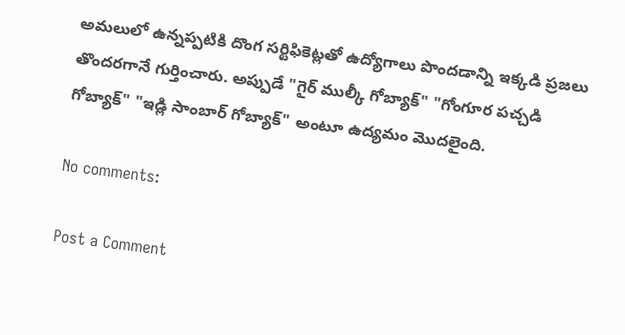అమలులో ఉన్నప్పటికి దొంగ సర్టిఫికెట్లతో ఉద్యోగాలు పొందడాన్ని ఇక్కడి ప్రజలు తొందరగానే గుర్తించారు. అప్పుడే "గైర్ ముల్కీ గోబ్యాక్" "గోంగూర పచ్చడి గోబ్యాక్" "ఇడ్లి సాంబార్ గోబ్యాక్" అంటూ ఉద్యమం మొదలైంది.

No comments:

Post a Comment